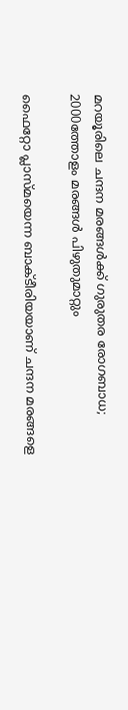മറയൂരിലെ ചന്ദന മരങ്ങൾക്ക് ഗുരുതര രോഗബാധ; 2000ത്തോളം മരങ്ങള്‍ പിഴുതുമാറ്റും

ഫൈറ്റോ പ്ലാസ്മയെന്ന ബാക്ടീരിയയാണ് ചന്ദന മരങ്ങളെ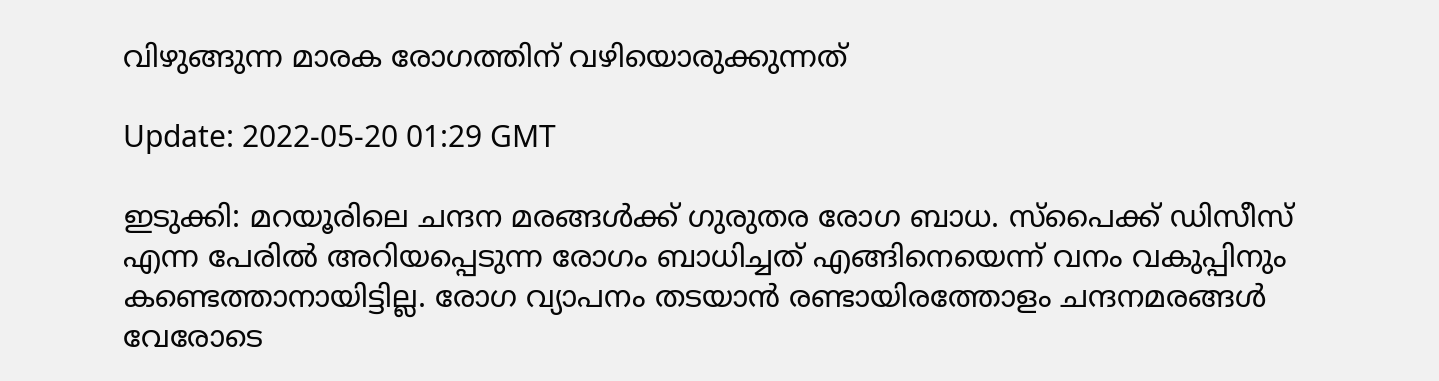വിഴുങ്ങുന്ന മാരക രോഗത്തിന് വഴിയൊരുക്കുന്നത്

Update: 2022-05-20 01:29 GMT

ഇടുക്കി: മറയൂരിലെ ചന്ദന മരങ്ങൾക്ക് ഗുരുതര രോഗ ബാധ. സ്പൈക്ക് ഡിസീസ് എന്ന പേരിൽ അറിയപ്പെടുന്ന രോഗം ബാധിച്ചത് എങ്ങിനെയെന്ന് വനം വകുപ്പിനും കണ്ടെത്താനായിട്ടില്ല. രോഗ വ്യാപനം തടയാൻ രണ്ടായിരത്തോളം ചന്ദനമരങ്ങൾ വേരോടെ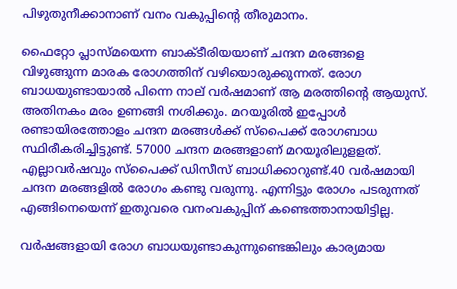പിഴുതുനീക്കാനാണ് വനം വകുപ്പിന്‍റെ തീരുമാനം.

ഫൈറ്റോ പ്ലാസ്മയെന്ന ബാക്ടീരിയയാണ് ചന്ദന മരങ്ങളെ വിഴുങ്ങുന്ന മാരക രോഗത്തിന് വഴിയൊരുക്കുന്നത്. രോഗ ബാധയുണ്ടായാൽ പിന്നെ നാല് വർഷമാണ് ആ മരത്തിന്‍റെ ആയുസ്. അതിനകം മരം ഉണങ്ങി നശിക്കും. മറയൂരിൽ ഇപ്പോൾ രണ്ടായിരത്തോളം ചന്ദന മരങ്ങൾക്ക് സ്പൈക്ക് രോഗബാധ സ്ഥിരീകരിച്ചിട്ടുണ്ട്. 57000 ചന്ദന മരങ്ങളാണ് മറയൂരിലുളളത്. എല്ലാവർഷവും സ്പൈക്ക് ഡിസീസ് ബാധിക്കാറുണ്ട്.40 വർഷമായി ചന്ദന മരങ്ങളിൽ രോഗം കണ്ടു വരുന്നു. എന്നിട്ടും രോഗം പടരുന്നത് എങ്ങിനെയെന്ന് ഇതുവരെ വനംവകുപ്പിന് കണ്ടെത്താനായിട്ടില്ല.

വർഷങ്ങളായി രോഗ ബാധയുണ്ടാകുന്നുണ്ടെങ്കിലും കാര്യമായ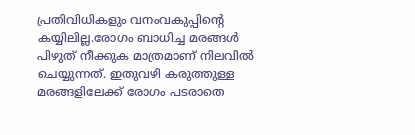പ്രതിവിധികളും വനംവകുപ്പിന്‍റെ കയ്യിലില്ല.രോഗം ബാധിച്ച മരങ്ങൾ പിഴുത് നീക്കുക മാത്രമാണ് നിലവിൽ ചെയ്യുന്നത്. ഇതുവഴി കരുത്തുള്ള മരങ്ങളിലേക്ക് രോഗം പടരാതെ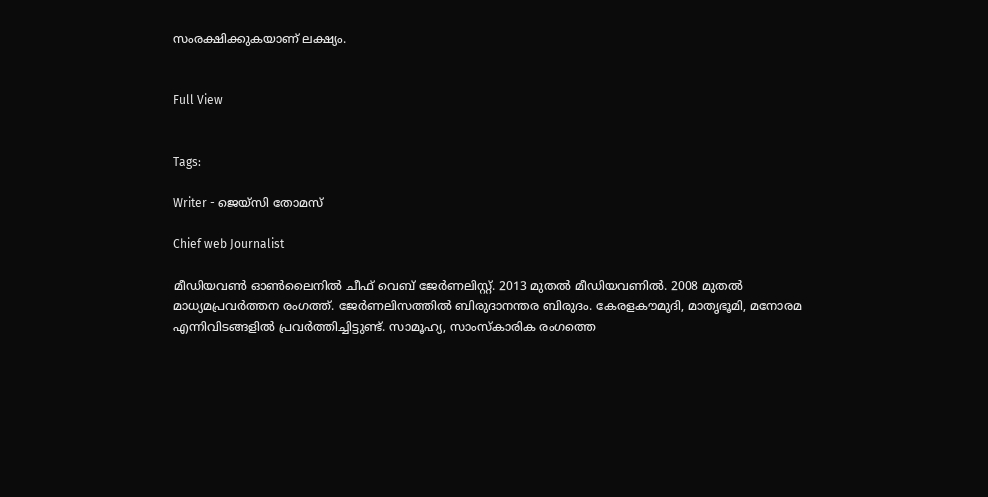സംരക്ഷിക്കുകയാണ് ലക്ഷ്യം.


Full View


Tags:

Writer - ജെയ്സി തോമസ്

Chief web Journalist

മീഡിയവൺ ഓൺലൈനിൽ ചീഫ് വെബ് ജേർണലിസ്റ്റ്. 2013 മുതൽ മീഡിയവണിൽ. 2008 മുതൽ മാധ്യമപ്രവർത്തന രംഗത്ത്. ജേർണലിസത്തിൽ ബിരുദാനന്തര ബിരുദം. കേരളകൗമുദി, മാതൃഭൂമി, മനോരമ എന്നിവിടങ്ങളിൽ പ്രവർത്തിച്ചിട്ടുണ്ട്. സാമൂഹ്യ, സാംസ്‌കാരിക രംഗത്തെ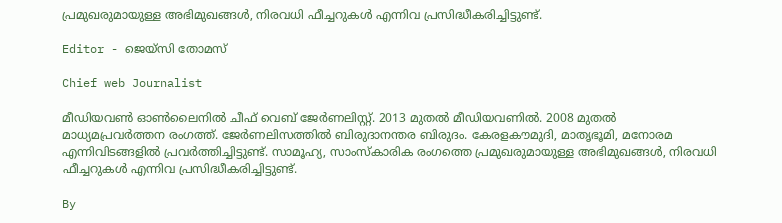പ്രമുഖരുമായുള്ള അഭിമുഖങ്ങൾ, നിരവധി ഫീച്ചറുകൾ എന്നിവ പ്രസിദ്ധീകരിച്ചിട്ടുണ്ട്.

Editor - ജെയ്സി തോമസ്

Chief web Journalist

മീഡിയവൺ ഓൺലൈനിൽ ചീഫ് വെബ് ജേർണലിസ്റ്റ്. 2013 മുതൽ മീഡിയവണിൽ. 2008 മുതൽ മാധ്യമപ്രവർത്തന രംഗത്ത്. ജേർണലിസത്തിൽ ബിരുദാനന്തര ബിരുദം. കേരളകൗമുദി, മാതൃഭൂമി, മനോരമ എന്നിവിടങ്ങളിൽ പ്രവർത്തിച്ചിട്ടുണ്ട്. സാമൂഹ്യ, സാംസ്‌കാരിക രംഗത്തെ പ്രമുഖരുമായുള്ള അഭിമുഖങ്ങൾ, നിരവധി ഫീച്ചറുകൾ എന്നിവ പ്രസിദ്ധീകരിച്ചിട്ടുണ്ട്.

By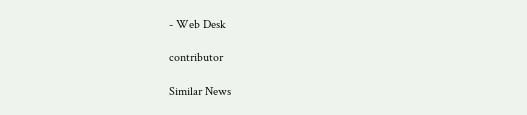- Web Desk

contributor

Similar News